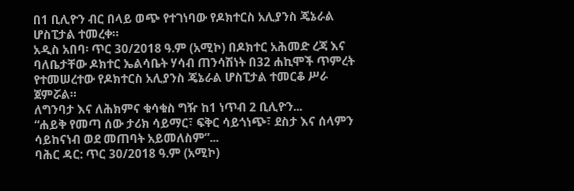በ1 ቢሊዮን ብር በላይ ወጭ የተገነባው የዶክተርስ አሊያንስ ጄኔራል ሆስፒታል ተመረቀ።
አዲስ አበባ፡ ጥር 30/2018 ዓ.ም (አሚኮ) በዶክተር አሕመድ ረጃ እና ባለቤታቸው ዶክተር ኤልሳቤት ሃሳብ ጠንሳሽነት በ32 ሐኪሞች ጥምረት የተመሠረተው የዶክተርስ አሊያንስ ጄኔራል ሆስፒታል ተመርቆ ሥራ ጀምሯል።
ለግንባታ እና ለሕክምና ቁሳቁስ ግዥ ከ1 ነጥብ 2 ቢሊዮን...
“ሐይቅ የመጣ ሰው ታሪክ ሳይማር፣ ፍቅር ሳይጎነጭ፣ ደስታ እና ሰላምን ሳይከናነብ ወደ መጠባት አይመለስም”...
ባሕር ዳር: ጥር 30/2018 ዓ.ም (አሚኮ)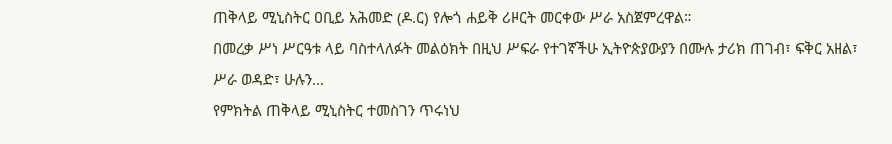ጠቅላይ ሚኒስትር ዐቢይ አሕመድ (ዶ.ር) የሎጎ ሐይቅ ሪዞርት መርቀው ሥራ አስጀምረዋል።
በመረቃ ሥነ ሥርዓቱ ላይ ባስተላለፉት መልዕክት በዚህ ሥፍራ የተገኛችሁ ኢትዮጵያውያን በሙሉ ታሪክ ጠገብ፣ ፍቅር አዘል፣ ሥራ ወዳድ፣ ሁሉን...
የምክትል ጠቅላይ ሚኒስትር ተመስገን ጥሩነህ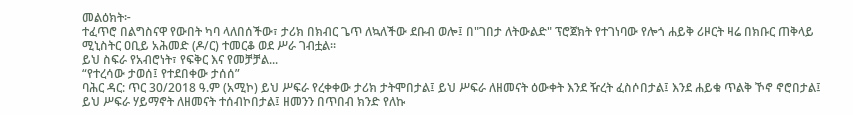መልዕክት፦
ተፈጥሮ በልግስናዋ የውበት ካባ ላለበሰችው፣ ታሪክ በክብር ጌጥ ለኳለችው ደቡብ ወሎ፤ በ"ገበታ ለትውልድ" ፕሮጀክት የተገነባው የሎጎ ሐይቅ ሪዞርት ዛሬ በክቡር ጠቅላይ ሚኒስትር ዐቢይ አሕመድ (ዶ/ር) ተመርቆ ወደ ሥራ ገብቷል።
ይህ ስፍራ የአብሮነት፣ የፍቅር እና የመቻቻል...
“የተረሳው ታወሰ፤ የተደበቀው ታሰሰ”
ባሕር ዳር: ጥር 30/2018 ዓ.ም (አሚኮ) ይህ ሥፍራ የረቀቀው ታሪክ ታትሞበታል፤ ይህ ሥፍራ ለዘመናት ዕውቀት እንደ ዥረት ፈስሶበታል፤ እንደ ሐይቁ ጥልቅ ኾኖ ኖሮበታል፤ ይህ ሥፍራ ሃይማኖት ለዘመናት ተሰብኮበታል፤ ዘመንን በጥበብ ክንድ የለኩ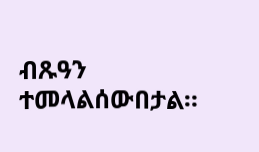ብጹዓን ተመላልሰውበታል።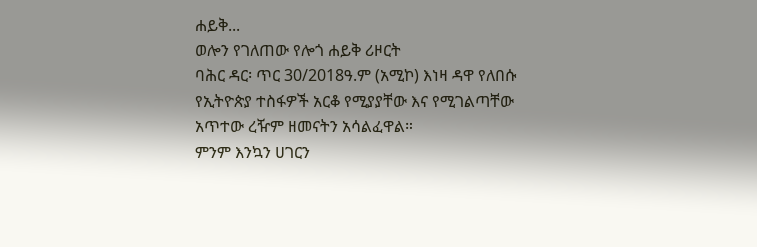ሐይቅ...
ወሎን የገለጠው የሎጎ ሐይቅ ሪዞርት
ባሕር ዳር፡ ጥር 30/2018ዓ.ም (አሚኮ) እነዛ ዳዋ የለበሱ የኢትዮጵያ ተስፋዎች አርቆ የሚያያቸው እና የሚገልጣቸው አጥተው ረዥም ዘመናትን አሳልፈዋል።
ምንም እንኳን ሀገርን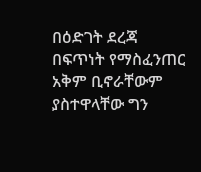በዕድገት ደረጃ በፍጥነት የማስፈንጠር አቅም ቢኖራቸውም ያስተዋላቸው ግን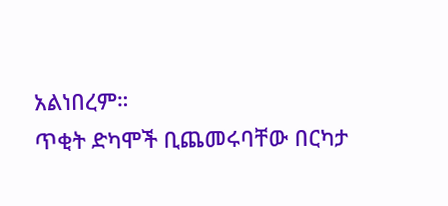አልነበረም።
ጥቂት ድካሞች ቢጨመሩባቸው በርካታ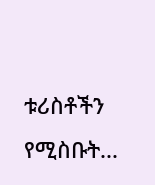ቱሪስቶችን የሚስቡት...